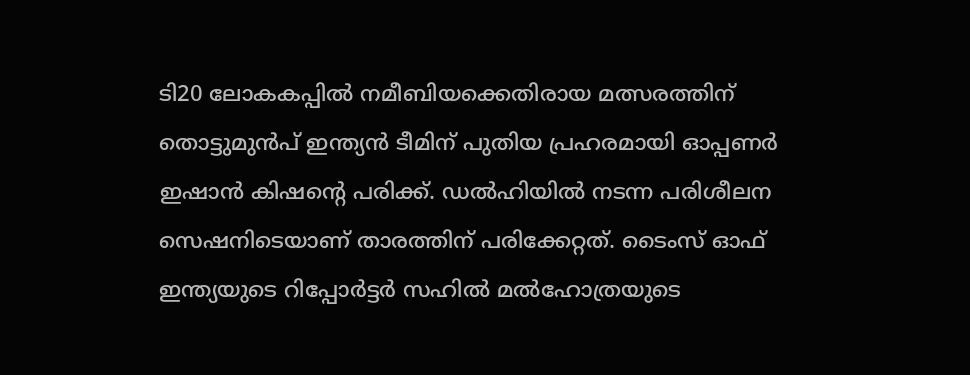ടി20 ലോകകപ്പിൽ നമീബിയക്കെതിരായ മത്സരത്തിന് തൊട്ടുമുൻപ് ഇന്ത്യൻ ടീമിന് പുതിയ പ്രഹരമായി ഓപ്പണർ ഇഷാൻ കിഷന്റെ പരിക്ക്. ഡൽഹിയിൽ നടന്ന പരിശീലന സെഷനിടെയാണ് താരത്തിന് പരിക്കേറ്റത്. ടൈംസ് ഓഫ് ഇന്ത്യയുടെ റിപ്പോർട്ടർ സഹിൽ മൽഹോത്രയുടെ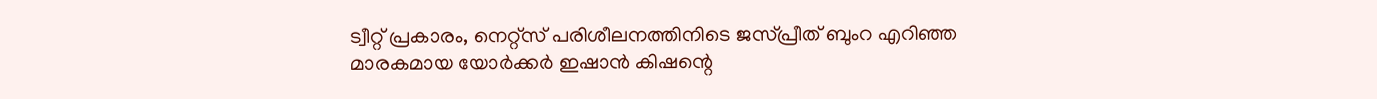ട്വീറ്റ് പ്രകാരം, നെറ്റ്സ് പരിശീലനത്തിനിടെ ജസ്പ്രീത് ബുംറ എറിഞ്ഞ മാരകമായ യോർക്കർ ഇഷാൻ കിഷന്റെ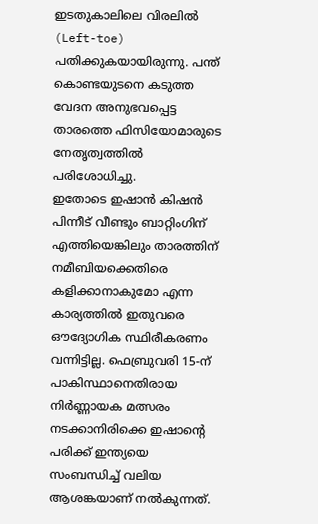ഇടതുകാലിലെ വിരലിൽ (Left-toe) പതിക്കുകയായിരുന്നു. പന്ത് കൊണ്ടയുടനെ കടുത്ത വേദന അനുഭവപ്പെട്ട താരത്തെ ഫിസിയോമാരുടെ നേതൃത്വത്തിൽ പരിശോധിച്ചു.
ഇതോടെ ഇഷാൻ കിഷൻ പിന്നീട് വീണ്ടും ബാറ്റിംഗിന് എത്തിയെങ്കിലും താരത്തിന് നമീബിയക്കെതിരെ കളിക്കാനാകുമോ എന്ന കാര്യത്തിൽ ഇതുവരെ ഔദ്യോഗിക സ്ഥിരീകരണം വന്നിട്ടില്ല. ഫെബ്രുവരി 15-ന് പാകിസ്ഥാനെതിരായ നിർണ്ണായക മത്സരം നടക്കാനിരിക്കെ ഇഷാന്റെ പരിക്ക് ഇന്ത്യയെ സംബന്ധിച്ച് വലിയ ആശങ്കയാണ് നൽകുന്നത്.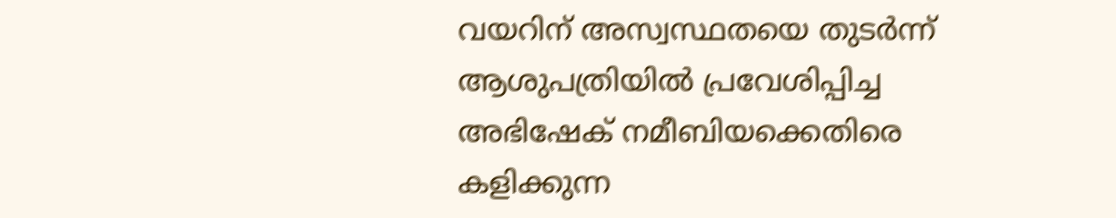വയറിന് അസ്വസ്ഥതയെ തുടർന്ന് ആശുപത്രിയിൽ പ്രവേശിപ്പിച്ച അഭിഷേക് നമീബിയക്കെതിരെ കളിക്കുന്ന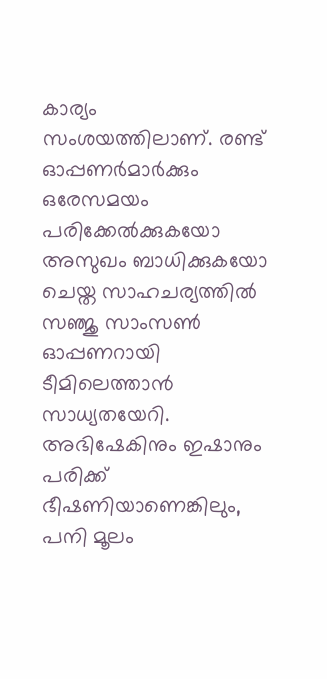കാര്യം സംശയത്തിലാണ്. രണ്ട് ഓപ്പണർമാർക്കും ഒരേസമയം പരിക്കേൽക്കുകയോ അസുഖം ബാധിക്കുകയോ ചെയ്ത സാഹചര്യത്തിൽ സഞ്ജു സാംസൺ ഓപ്പണറായി ടീമിലെത്താൻ സാധ്യതയേറി.
അഭിഷേകിനും ഇഷാനും പരിക്ക് ഭീഷണിയാണെങ്കിലും, പനി മൂലം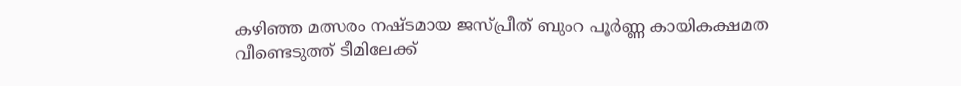കഴിഞ്ഞ മത്സരം നഷ്ടമായ ജസ്പ്രീത് ബുംറ പൂർണ്ണ കായികക്ഷമത വീണ്ടെടുത്ത് ടീമിലേക്ക്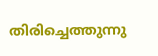തിരിച്ചെത്തുന്നു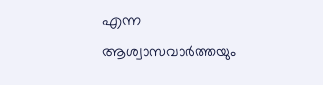എന്ന ആശ്വാസവാർത്തയും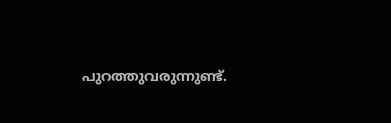പുറത്തുവരുന്നുണ്ട്.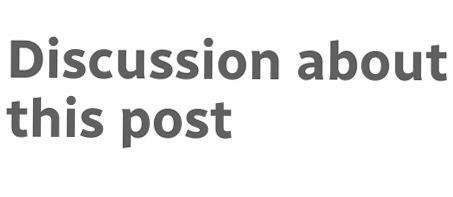Discussion about this post